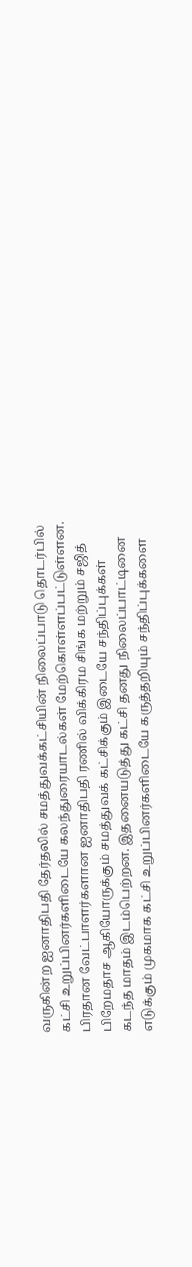வருகின்ற ஐனாதிபதி தேர்தலில் சமத்துவக்கட்சியின் நிலைப்பாடு தொடர்பில் கட்சி உறுப்பினர்களிடையே கலந்துரையாடல்கள் மேற்கொள்ளப்பட்டுள்ளன.
பிரதான வேட்பாளர்களான ஐனாதிபதி ரணில் விக்கிரம சிங்க மற்றும் சஜித் பிறேமதாச ஆகியோருக்கும் சமத்துவக் கட்சிக்கும் இடையே சந்திப்புக்கள் கடந்த மாதம் இடம்பெற்றன. இதனையடுத்து கட்சி தனது நிலைப்பாட்டினை எடுக்கும் முகமாக கட்சி உறுப்பினர்களிடையே கருத்தறியும் சந்திப்புக்களை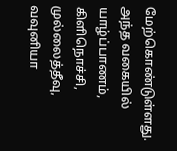மேற்கொண்டுள்ளது.
அந்த வகையில் யாழ்ப்பாணம், கிளிநொச்சி, முல்லைத்தீவு, வவுனியா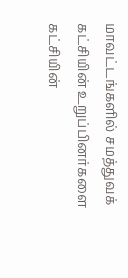மாவட்டங்களில் சமத்துவக் கட்சியின் உறுப்பினர்களை கட்சியின்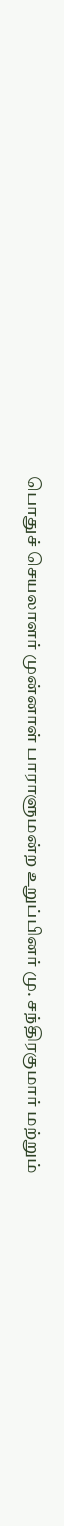பொதுச் செயலாளர் முன்னாள் பாராளுமன்ற உறுப்பினர் மு. சந்திரகுமார் மற்றும்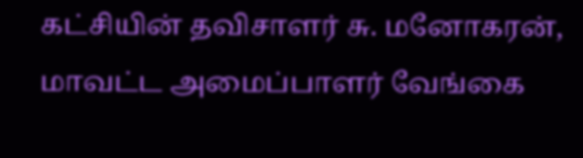கட்சியின் தவிசாளர் சு. மனோகரன், மாவட்ட அமைப்பாளர் வேங்கை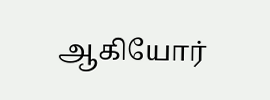ஆகியோர்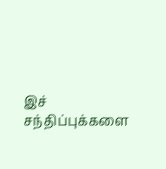இச் சந்திப்புக்களை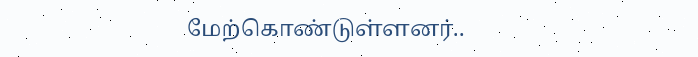மேற்கொண்டுள்ளனர்..